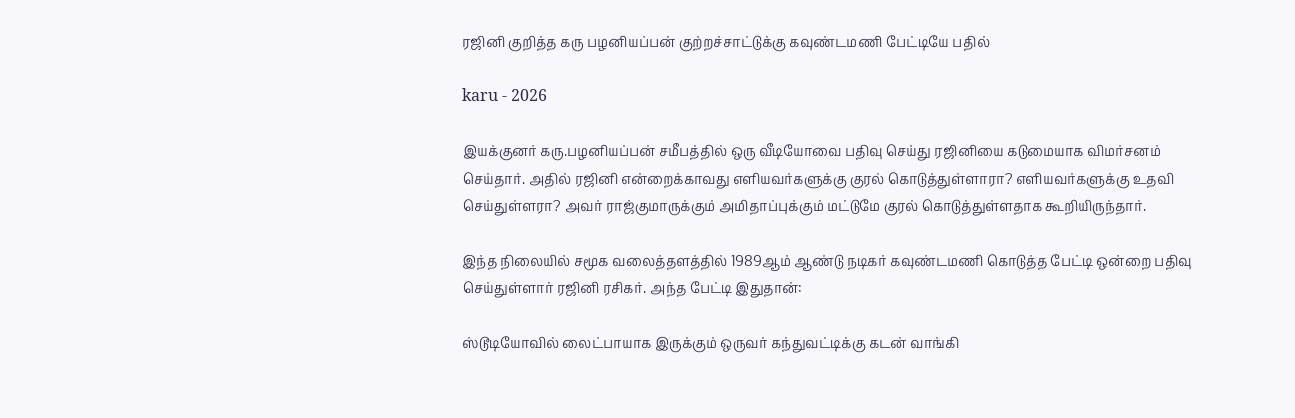ரஜினி குறித்த கரு பழனியப்பன் குற்றச்சாட்டுக்கு கவுண்டமணி பேட்டியே பதில்

karu - 2026

இயக்குனர் கரு.பழனியப்பன் சமீபத்தில் ஒரு வீடியோவை பதிவு செய்து ரஜினியை கடுமையாக விமர்சனம் செய்தார். அதில் ரஜினி என்றைக்காவது எளியவர்களுக்கு குரல் கொடுத்துள்ளாரா? எளியவர்களுக்கு உதவி செய்துள்ளரா? அவர் ராஜ்குமாருக்கும் அமிதாப்புக்கும் மட்டுமே குரல் கொடுத்துள்ளதாக கூறியிருந்தார்.

இந்த நிலையில் சமூக வலைத்தளத்தில் 1989ஆம் ஆண்டு நடிகர் கவுண்டமணி கொடுத்த பேட்டி ஒன்றை பதிவு செய்துள்ளார் ரஜினி ரசிகர். அந்த பேட்டி இதுதான்:

ஸ்டூடியோவில் லைட்பாயாக இருக்கும் ஒருவர் கந்துவட்டிக்கு கடன் வாங்கி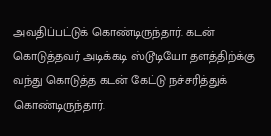அவதிப்பட்டுக் கொண்டிருந்தார். கடன் கொடுத்தவர் அடிக்கடி ஸ்டூடியோ தளத்திற்க்கு வந்து கொடுத்த கடன் கேட்டு நச்சரித்துக் கொண்டிருந்தார்.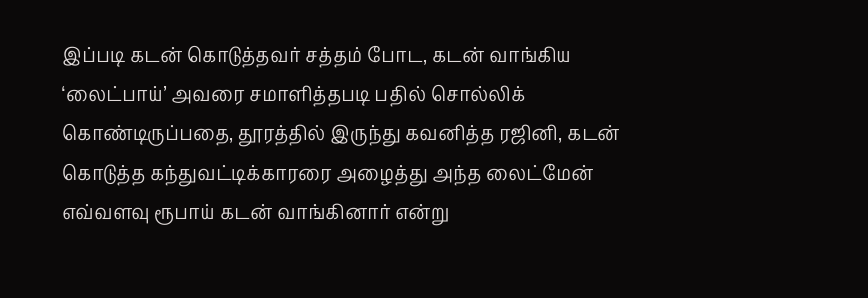இப்படி கடன் கொடுத்தவர் சத்தம் போட, கடன் வாங்கிய ‘லைட்பாய்’ அவரை சமாளித்தபடி பதில் சொல்லிக் கொண்டிருப்பதை, தூரத்தில் இருந்து கவனித்த ரஜினி, கடன் கொடுத்த கந்துவட்டிக்காரரை அழைத்து அந்த லைட்மேன் எவ்வளவு ரூபாய் கடன் வாங்கினார் என்று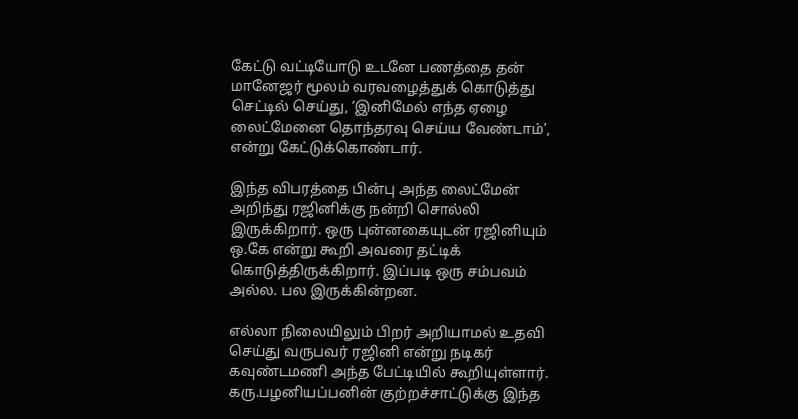கேட்டு வட்டியோடு உடனே பணத்தை தன் மானேஜர் மூலம் வரவழைத்துக் கொடுத்து செட்டில் செய்து, ‘இனிமேல் எந்த ஏழை லைட்மேனை தொந்தரவு செய்ய வேண்டாம்’, என்று கேட்டுக்கொண்டார்.

இந்த விபரத்தை பின்பு அந்த லைட்மேன் அறிந்து ரஜினிக்கு நன்றி சொல்லி இருக்கிறார். ஒரு புன்னகையுடன் ரஜினியும் ஒ.கே என்று கூறி அவரை தட்டிக் கொடுத்திருக்கிறார். இப்படி ஒரு சம்பவம் அல்ல. பல இருக்கின்றன.

எல்லா நிலையிலும் பிறர் அறியாமல் உதவி செய்து வருபவர் ரஜினி என்று நடிகர் கவுண்டமணி அந்த பேட்டியில் கூறியுள்ளார். கரு.பழனியப்பனின் குற்றச்சாட்டுக்கு இந்த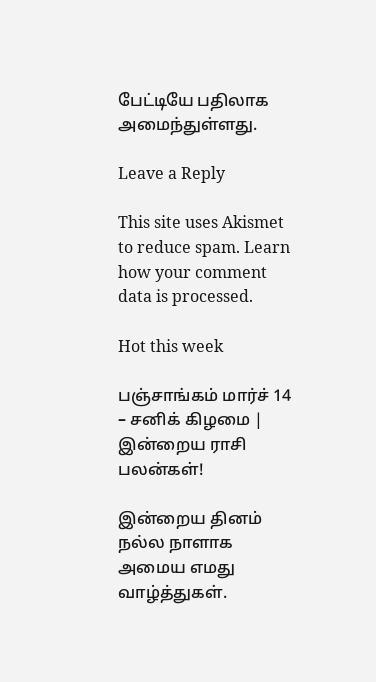பேட்டியே பதிலாக அமைந்துள்ளது.

Leave a Reply

This site uses Akismet to reduce spam. Learn how your comment data is processed.

Hot this week

பஞ்சாங்கம் மார்ச் 14 – சனிக் கிழமை | இன்றைய ராசி பலன்கள்!

இன்றைய தினம் நல்ல நாளாக அமைய எமது வாழ்த்துகள்.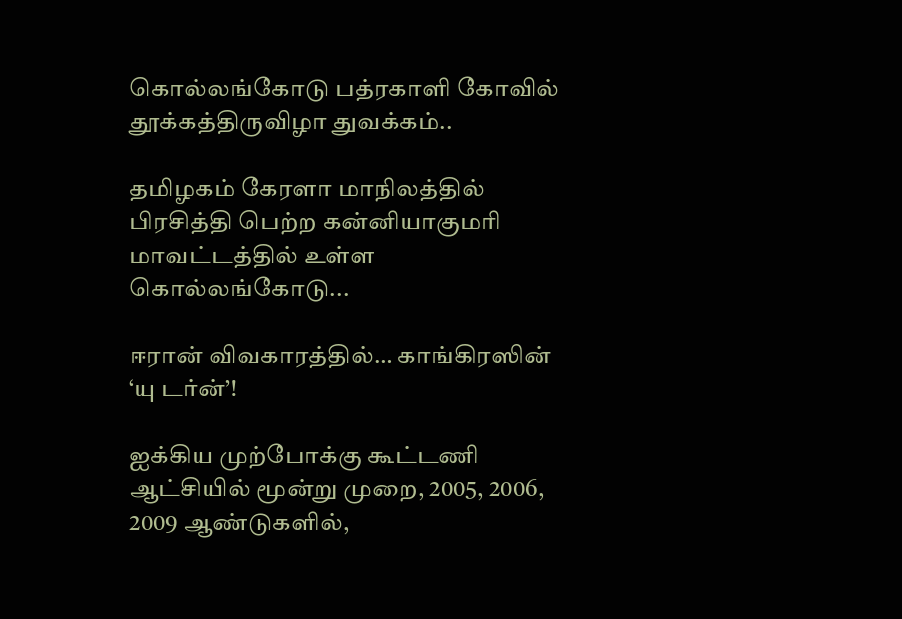கொல்லங்கோடு பத்ரகாளி கோவில் தூக்கத்திருவிழா துவக்கம்..

தமிழகம் கேரளா மாநிலத்தில் பிரசித்தி பெற்ற கன்னியாகுமரி மாவட்டத்தில் உள்ள கொல்லங்கோடு...

ஈரான் விவகாரத்தில்… காங்கிரஸின் ‘யு டர்ன்’!

ஐக்கிய முற்போக்கு கூட்டணி ஆட்சியில் மூன்று முறை, 2005, 2006, 2009 ஆண்டுகளில்,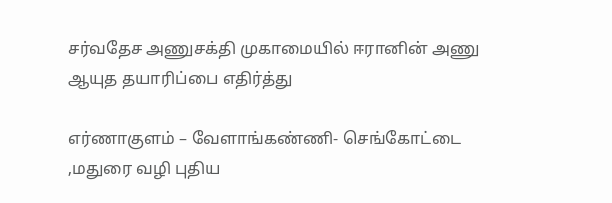சர்வதேச அணுசக்தி முகாமையில் ஈரானின் அணு ஆயுத தயாரிப்பை எதிர்த்து

எர்ணாகுளம் – வேளாங்கண்ணி- செங்கோட்டை ,மதுரை வழி புதிய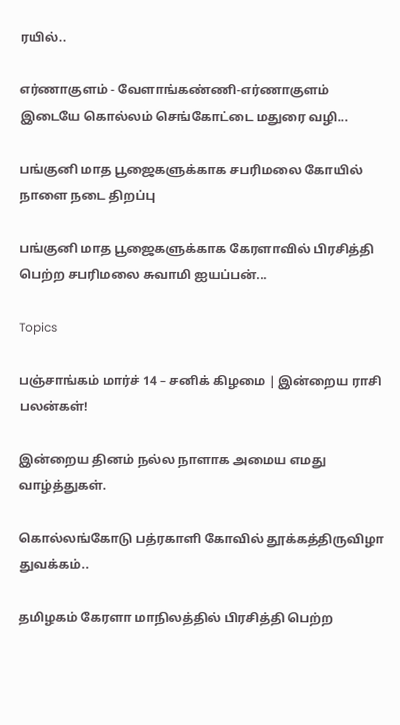ரயில்..

எர்ணாகுளம் - வேளாங்கண்ணி-எர்ணாகுளம் இடையே கொல்லம் செங்கோட்டை மதுரை வழி...

பங்குனி மாத பூஜைகளுக்காக சபரிமலை கோயில் நாளை நடை திறப்பு

பங்குனி மாத பூஜைகளுக்காக கேரளாவில் பிரசித்தி பெற்ற சபரிமலை சுவாமி ஐயப்பன்...

Topics

பஞ்சாங்கம் மார்ச் 14 – சனிக் கிழமை | இன்றைய ராசி பலன்கள்!

இன்றைய தினம் நல்ல நாளாக அமைய எமது வாழ்த்துகள்.

கொல்லங்கோடு பத்ரகாளி கோவில் தூக்கத்திருவிழா துவக்கம்..

தமிழகம் கேரளா மாநிலத்தில் பிரசித்தி பெற்ற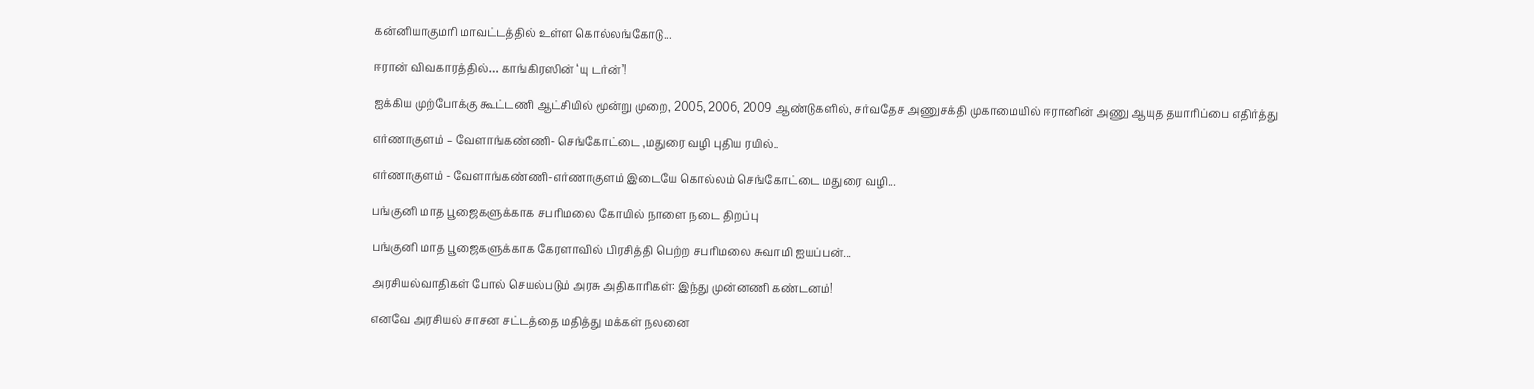கன்னியாகுமரி மாவட்டத்தில் உள்ள கொல்லங்கோடு...

ஈரான் விவகாரத்தில்… காங்கிரஸின் ‘யு டர்ன்’!

ஐக்கிய முற்போக்கு கூட்டணி ஆட்சியில் மூன்று முறை, 2005, 2006, 2009 ஆண்டுகளில், சர்வதேச அணுசக்தி முகாமையில் ஈரானின் அணு ஆயுத தயாரிப்பை எதிர்த்து

எர்ணாகுளம் – வேளாங்கண்ணி- செங்கோட்டை ,மதுரை வழி புதிய ரயில்..

எர்ணாகுளம் - வேளாங்கண்ணி-எர்ணாகுளம் இடையே கொல்லம் செங்கோட்டை மதுரை வழி...

பங்குனி மாத பூஜைகளுக்காக சபரிமலை கோயில் நாளை நடை திறப்பு

பங்குனி மாத பூஜைகளுக்காக கேரளாவில் பிரசித்தி பெற்ற சபரிமலை சுவாமி ஐயப்பன்...

அரசியல்வாதிகள் போல் செயல்படும் அரசு அதிகாரிகள்: இந்து முன்னணி கண்டனம்!

எனவே அரசியல் சாசன சட்டத்தை மதித்து மக்கள் நலனை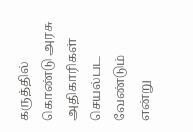கருத்தில் கொண்டு அரசு அதிகாரிகள் செயல்பட வேண்டும் என்று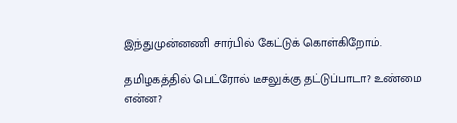இந்துமுன்னணி சார்பில் கேட்டுக் கொள்கிறோம்.

தமிழகத்தில் பெட்ரோல் டீசலுக்கு தட்டுப்பாடா? உண்மை என்ன?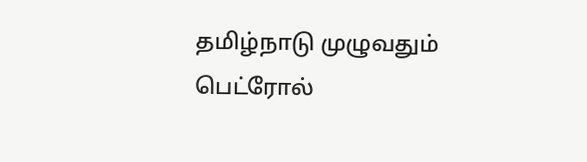தமிழ்நாடு முழுவதும் பெட்ரோல்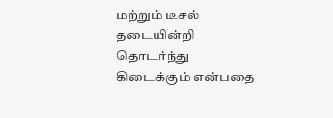மற்றும் டீசல் தடையின்றி தொடர்ந்து கிடைக்கும் என்பதை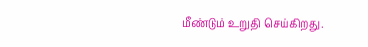மீண்டும் உறுதி செய்கிறது.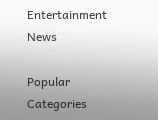Entertainment News

Popular Categories